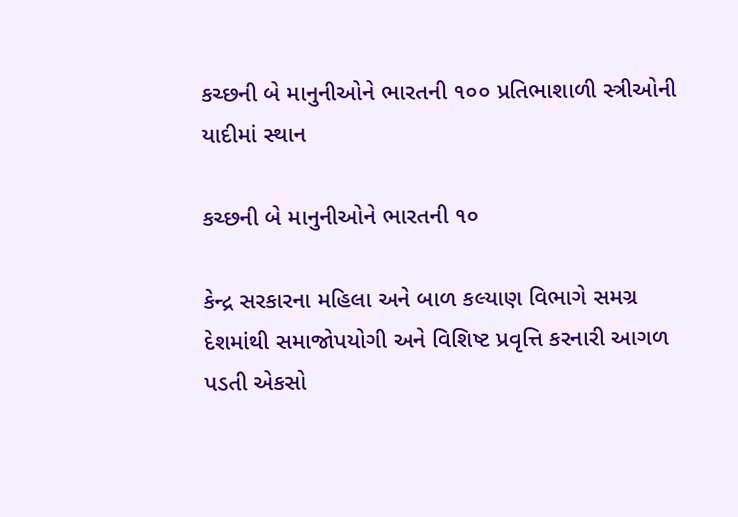કચ્છની બે માનુનીઓને ભારતની ૧૦૦ પ્રતિભાશાળી સ્ત્રીઓની યાદીમાં સ્થાન

કચ્છની બે માનુનીઓને ભારતની ૧૦

કેન્દ્ર સરકારના મહિલા અને બાળ કલ્યાણ વિભાગે સમગ્ર દેશમાંથી સમાજોપયોગી અને વિશિષ્ટ પ્રવૃત્તિ કરનારી આગળ પડતી એકસો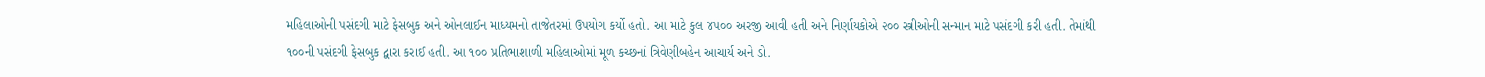મહિલાઓની પસંદગી માટે ફેસબુક અને ઓનલાઈન માધ્યમનો તાજેતરમાં ઉપયોગ કર્યો હતો. આ માટે કુલ ૪૫૦૦ અરજી આવી હતી અને નિર્ણાયકોએ ૨૦૦ સ્ત્રીઓની સન્માન માટે પસંદગી કરી હતી. તેમાંથી ૧૦૦ની પસંદગી ફેસબુક દ્વારા કરાઈ હતી. આ ૧૦૦ પ્રતિભાશાળી મહિલાઓમાં મૂળ કચ્છનાં ત્રિવેણીબહેન આચાર્ય અને ડો.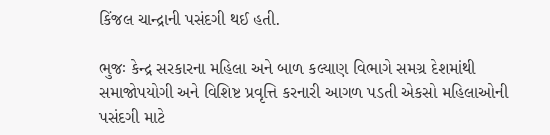કિંજલ ચાન્દ્રાની પસંદગી થઈ હતી.

ભુજઃ કેન્દ્ર સરકારના મહિલા અને બાળ કલ્યાણ વિભાગે સમગ્ર દેશમાંથી સમાજોપયોગી અને વિશિષ્ટ પ્રવૃત્તિ કરનારી આગળ પડતી એકસો મહિલાઓની પસંદગી માટે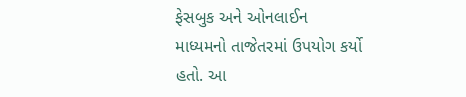ફેસબુક અને ઓનલાઈન માધ્યમનો તાજેતરમાં ઉપયોગ કર્યો હતો. આ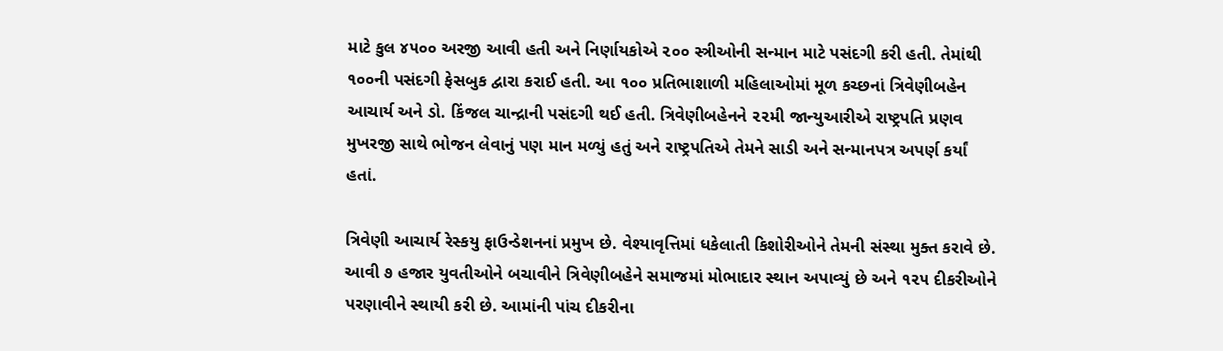માટે કુલ ૪૫૦૦ અરજી આવી હતી અને નિર્ણાયકોએ ૨૦૦ સ્ત્રીઓની સન્માન માટે પસંદગી કરી હતી. તેમાંથી ૧૦૦ની પસંદગી ફેસબુક દ્વારા કરાઈ હતી. આ ૧૦૦ પ્રતિભાશાળી મહિલાઓમાં મૂળ કચ્છનાં ત્રિવેણીબહેન આચાર્ય અને ડો. કિંજલ ચાન્દ્રાની પસંદગી થઈ હતી. ત્રિવેણીબહેનને ૨૨મી જાન્યુઆરીએ રાષ્ટ્રપતિ પ્રણવ મુખરજી સાથે ભોજન લેવાનું પણ માન મળ્યું હતું અને રાષ્ટ્રપતિએ તેમને સાડી અને સન્માનપત્ર અપર્ણ કર્યાં હતાં.

ત્રિવેણી આચાર્ય રેસ્કયુ ફાઉન્ડેશનનાં પ્રમુખ છે. વેશ્યાવૃત્તિમાં ધકેલાતી કિશોરીઓને તેમની સંસ્થા મુક્ત કરાવે છે. આવી ૭ હજાર યુવતીઓને બચાવીને ત્રિવેણીબહેને સમાજમાં મોભાદાર સ્થાન અપાવ્યું છે અને ૧૨૫ દીકરીઓને પરણાવીને સ્થાયી કરી છે. આમાંની પાંચ દીકરીના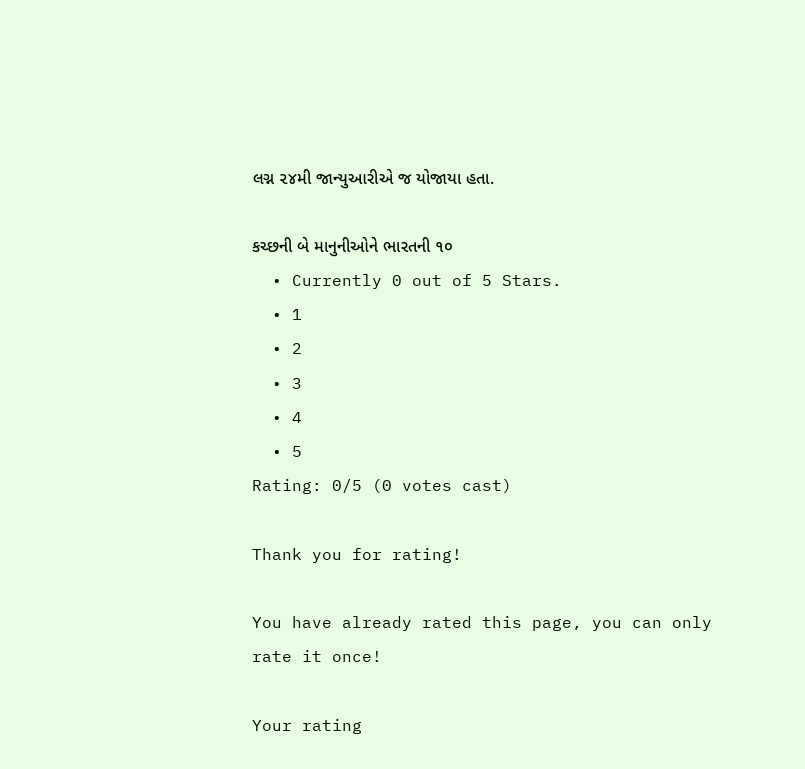લગ્ન ૨૪મી જાન્યુઆરીએ જ યોજાયા હતા.

કચ્છની બે માનુનીઓને ભારતની ૧૦
  • Currently 0 out of 5 Stars.
  • 1
  • 2
  • 3
  • 4
  • 5
Rating: 0/5 (0 votes cast)

Thank you for rating!

You have already rated this page, you can only rate it once!

Your rating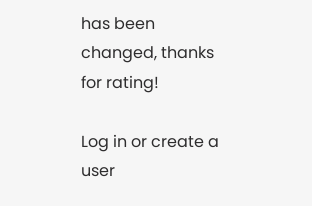has been changed, thanks for rating!

Log in or create a user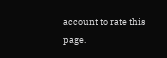account to rate this page.